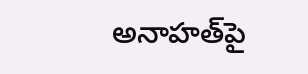అనాహత్‌పై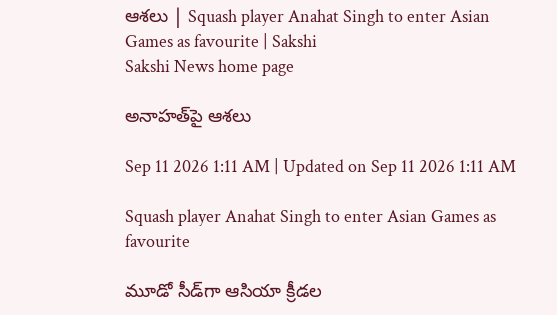ఆశలు | Squash player Anahat Singh to enter Asian Games as favourite | Sakshi
Sakshi News home page

అనాహత్‌పై ఆశలు

Sep 11 2026 1:11 AM | Updated on Sep 11 2026 1:11 AM

Squash player Anahat Singh to enter Asian Games as favourite

మూడో సీడ్‌గా ఆసియా క్రీడల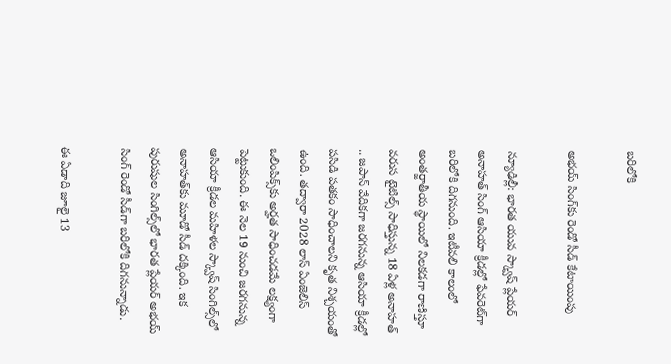బరిలోకి

అభయ్‌ సింగ్‌కు రెండో సీడ్‌ కేటాయింపు

న్యూఢిల్లీ: భారత యువ స్క్వాష్‌ ప్లేయర్‌ అనాహత్‌ సింగ్‌ ఆసియా క్రీడల్లో ఫేవరెట్‌గా బరిలోకి దిగనుంది. ఇటీవలి కాలంలో అంతర్జాతీయ స్థాయిలో నిలకడగా రాణిస్తూ వరుస టైటిల్స్‌ సాధిస్తున్న 18 ఏళ్ల అనాహత్‌ .. జపాన్‌ వేదికగా జరగనున్న ఆసియా క్రీడల్లో పసిడి పతకం సాధించాలని కృత నిశ్చయంతో ఉంది. తద్వారా 2028 లాస్‌ ఏంజెలిస్‌ ఒలింపిక్స్‌కు అర్హత సాధించడమే లక్ష్యంగా పెట్టుకుంది. ఈ నెల 19 నుంచి జరగనున్న ఆసియా క్రీడల మహిళల స్క్వాష్‌ సింగిల్స్‌లో అనాహత్‌కు మూడో సీడ్‌ దక్కింది. ఇక పురుషుల సింగిల్స్‌లో భారత ప్లేయర్‌ అభయ్‌ సింగ్‌ రెండో సీడ్‌గా బరిలోకి దిగనున్నాడు.

ఈ ఏడాది జూలై 13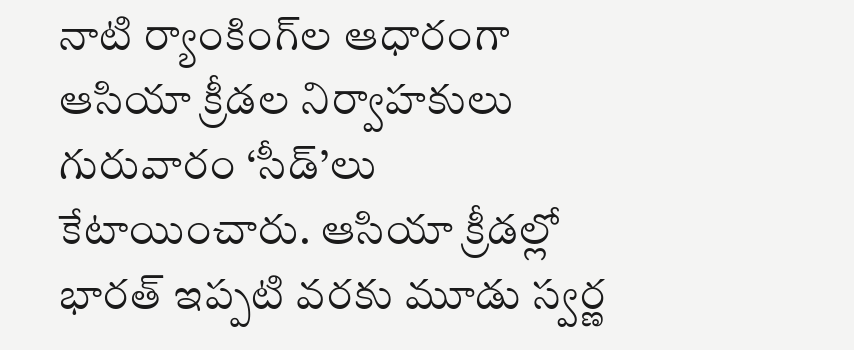నాటి ర్యాంకింగ్‌ల ఆధారంగా ఆసియా క్రీడల నిర్వాహకులు గురువారం ‘సీడ్‌’లు కేటాయించారు. ఆసియా క్రీడల్లో భారత్‌ ఇప్పటి వరకు మూడు స్వర్ణ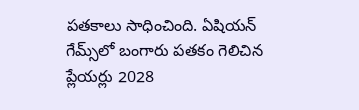పతకాలు సాధించింది. ఏషియన్‌ గేమ్స్‌లో బంగారు పతకం గెలిచిన ప్లేయర్లు 2028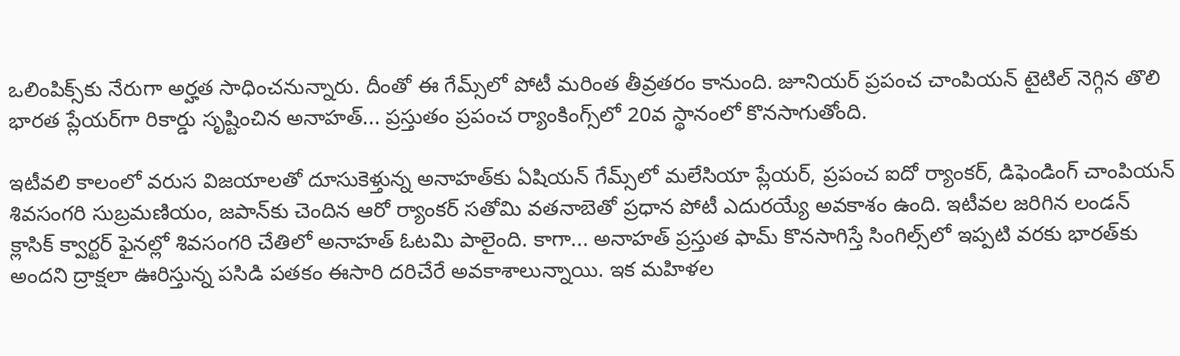ఒలింపిక్స్‌కు నేరుగా అర్హత సాధించనున్నారు. దీంతో ఈ గేమ్స్‌లో పోటీ మరింత తీవ్రతరం కానుంది. జూనియర్‌ ప్రపంచ చాంపియన్‌ టైటిల్‌ నెగ్గిన తొలి భారత ప్లేయర్‌గా రికార్డు సృష్టించిన అనాహత్‌... ప్రస్తుతం ప్రపంచ ర్యాంకింగ్స్‌లో 20వ స్థానంలో కొనసాగుతోంది.

ఇటీవలి కాలంలో వరుస విజయాలతో దూసుకెళ్తున్న అనాహత్‌కు ఏషియన్‌ గేమ్స్‌లో మలేసియా ప్లేయర్, ప్రపంచ ఐదో ర్యాంకర్, డిఫెండింగ్‌ చాంపియన్‌ శివసంగరి సుబ్రమణియం, జపాన్‌కు చెందిన ఆరో ర్యాంకర్‌ సతోమి వతనాబెతో ప్రధాన పోటీ ఎదురయ్యే అవకాశం ఉంది. ఇటీవల జరిగిన లండన్‌ క్లాసిక్‌ క్వార్టర్‌ ఫైనల్లో శివసంగరి చేతిలో అనాహత్‌ ఓటమి పాలైంది. కాగా... అనాహత్‌ ప్రస్తుత ఫామ్‌ కొనసాగిస్తే సింగిల్స్‌లో ఇప్పటి వరకు భారత్‌కు అందని ద్రాక్షలా ఊరిస్తున్న పసిడి పతకం ఈసారి దరిచేరే అవకాశాలున్నాయి. ఇక మహిళల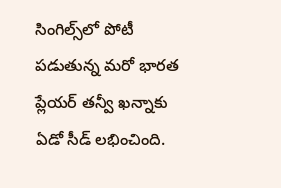సింగిల్స్‌లో పోటీ పడుతున్న మరో భారత ప్లేయర్‌ తన్వీ ఖన్నాకు ఏడో సీడ్‌ లభించింది.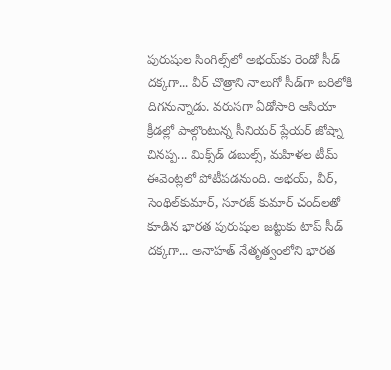పురుషుల సింగిల్స్‌లో అభయ్‌కు రెండో సీడ్‌ దక్కగా... వీర్‌ చొత్రాని నాలుగో సీడ్‌గా బరిలోకి దిగనున్నాడు. వరుసగా ఏడోసారి ఆసియా క్రీడల్లో పాల్గొంటున్న సీనియర్‌ ప్లేయర్‌ జోష్నా చినప్ప... మిక్స్‌డ్‌ డబుల్స్, మహిళల టీమ్‌ ఈవెంట్లలో పోటీపడనుంది. అభయ్, వీర్, సెంథిల్‌కుమార్, సూరజ్‌ కుమార్‌ చంద్‌లతో కూడిన భారత పురుషుల జట్టుకు టాప్‌ సీడ్‌ దక్కగా... అనాహత్‌ నేతృత్వంలోని భారత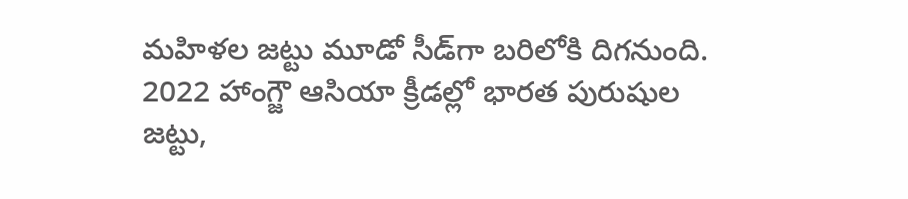మహిళల జట్టు మూడో సీడ్‌గా బరిలోకి దిగనుంది. 2022 హాంగ్జౌ ఆసియా క్రీడల్లో భారత పురుషుల జట్టు,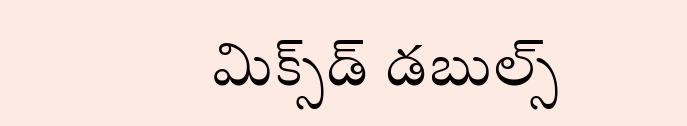మిక్స్‌డ్‌ డబుల్స్‌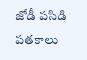జోడీ పసిడి పతకాలు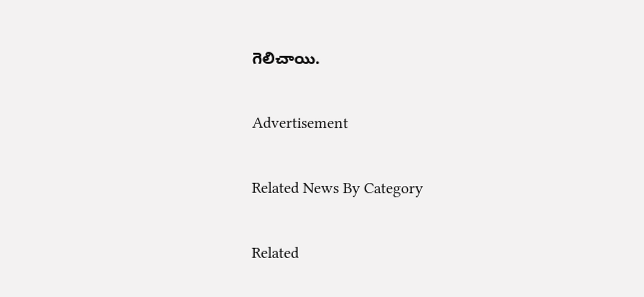గెలిచాయి.

Advertisement

Related News By Category

Related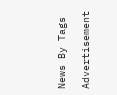News By Tags

Advertisement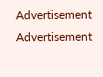Advertisement
Advertisement